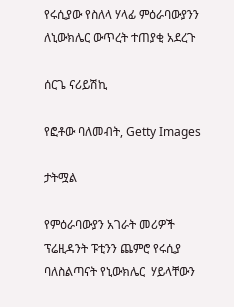የሩሲያው የስለላ ሃላፊ ምዕራባውያንን ለኒውክሌር ውጥረት ተጠያቂ አደረጉ

ሰርጌ ናሪይሽኪ

የፎቶው ባለመብት, Getty Images

ታትሟል

የምዕራባውያን አገራት መሪዎች ፕሬዚዳንት ፑቲንን ጨምሮ የሩሲያ ባለስልጣናት የኒውክሌር  ሃይላቸውን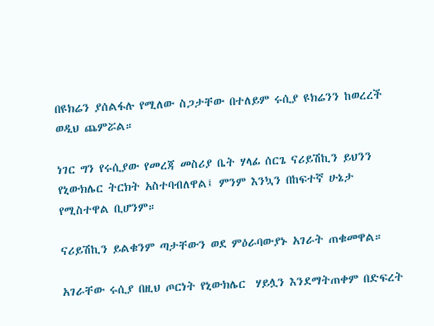በዩክሬን ያሰልፋሉ የሚለው ስጋታቸው በተለይም ሩሲያ ዩክሬንን ከወረረች ወዲህ ጨምሯል።

ነገር ግን የሩሲያው የመረጃ መስሪያ ቤት ሃላፊ ሰርጌ ናሪይሽኪን ይህንን የኒውክሌር ትርክት አስተባብለዋል፤ ምንም እንኳን በከፍተኛ ሁኔታ የሚስተዋል ቢሆንም።

ናሪይሽኪን ይልቁንም ጣታቸውን ወደ ምዕራባውያኑ አገራት ጠቁመዋል።

አገራቸው ሩሲያ በዚህ ጦርነት የኒውክሌር  ሃይሏን እንደማትጠቀም በድፍረት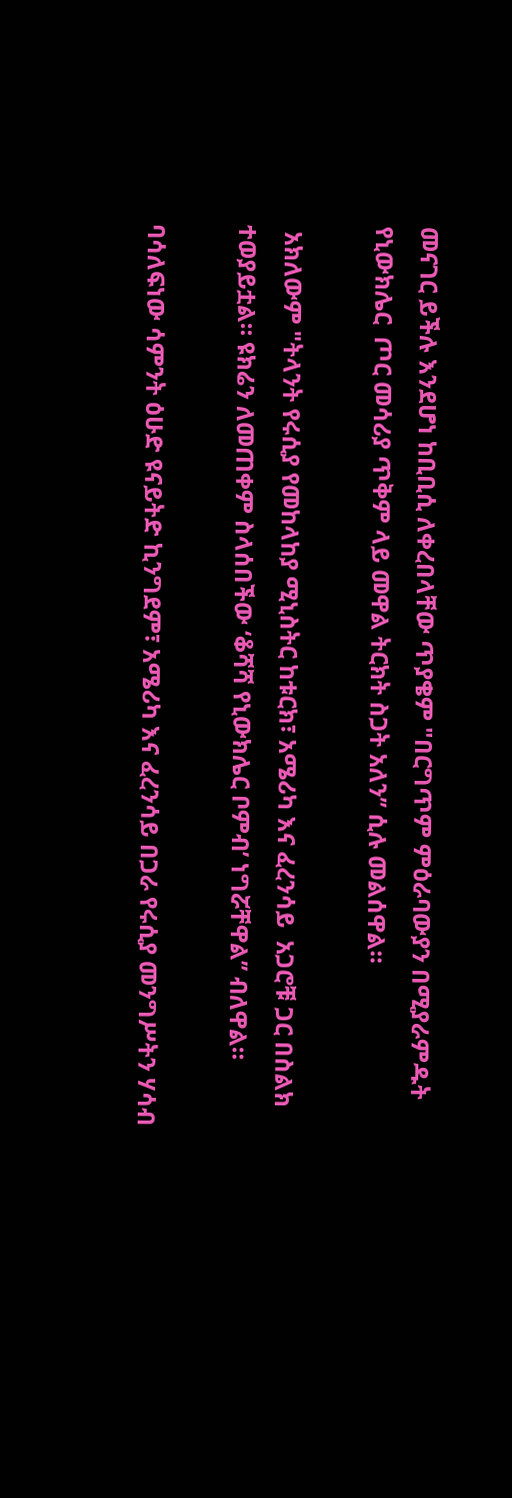መናገር ይችሉ እንደሆነ ከቢቢሲ ለቀረበላቸው ጥያቄም "በርግጥም ምዕራባውያን በሚያራምዱት የኒውክሌር  ጦር መሳሪያ ጥቅም ላይ መዋል ትርክት ስጋት አለን’’ ሲሉ መልሰዋል።

 አክለውም "ትላንት የሩሲያ የመከላከያ ሚኒስትር ከቱርክ፣ አሜሪካ እና ፈረንሳይ  አጋሮቹ ጋር በስልክ ተወያይቷል። ዩክሬን ለመጠቀም ስላሰበችው ‘ቆሻሻ የኒውክሌር ቦምብ’ ነግሯቸዋል’’ ብለዋል።

ባሳለፍነው ሳምንት ዕሁድ ዩናይትድ ኪንግደም፣ አሜሪካ እና ፈረንሳይ በጋራ የሩሲያ መንግሥትን ሃሳብ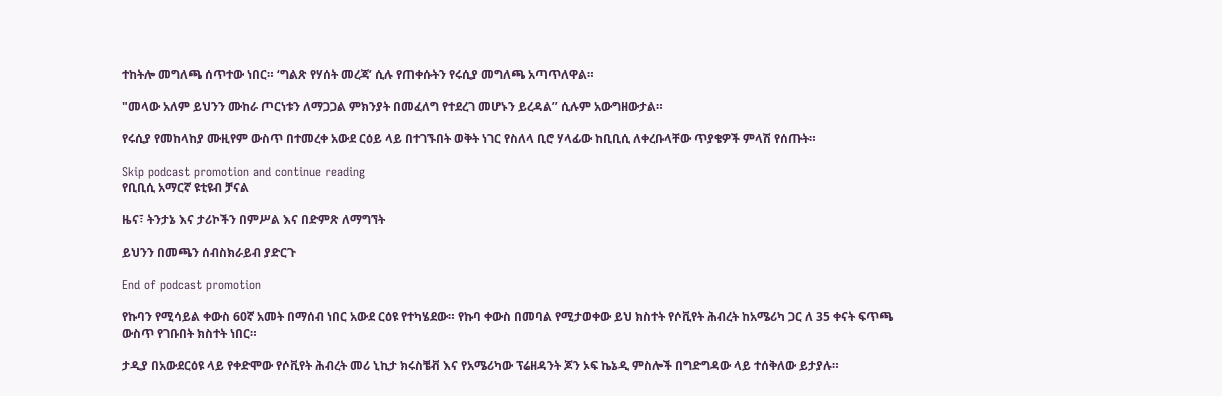ተከትሎ መግለጫ ሰጥተው ነበር። ‘ግልጽ የሃሰት መረጃ’ ሲሉ የጠቀሱትን የሩሲያ መግለጫ አጣጥለዋል።

"መላው አለም ይህንን ሙከራ ጦርነቱን ለማጋጋል ምክንያት በመፈለግ የተደረገ መሆኑን ይረዳል’’ ሲሉም አውግዘውታል።

የሩሲያ የመከላከያ ሙዚየም ውስጥ በተመረቀ አውደ ርዕይ ላይ በተገኙበት ወቅት ነገር የስለላ ቢሮ ሃላፊው ከቢቢሲ ለቀረቡላቸው ጥያቄዎች ምላሽ የሰጡት።

Skip podcast promotion and continue reading
የቢቢሲ አማርኛ ዩቲዩብ ቻናል

ዜና፣ ትንታኔ እና ታሪኮችን በምሥል እና በድምጽ ለማግኘት

ይህንን በመጫን ሰብስክራይብ ያድርጉ

End of podcast promotion

የኩባን የሚሳይል ቀውስ 60ኛ አመት በማሰብ ነበር አውደ ርዕዩ የተካሄደው። የኩባ ቀውስ በመባል የሚታወቀው ይህ ክስተት የሶቪየት ሕብረት ከአሜሪካ ጋር ለ 35 ቀናት ፍጥጫ ውስጥ የገቡበት ክስተት ነበር።

ታዲያ በአውደርዕዩ ላይ የቀድሞው የሶቪየት ሕብረት መሪ ኒኪታ ክሩስቼቭ እና የአሜሪካው ፕሬዘዳንት ጆን ኦፍ ኬኔዲ ምስሎች በግድግዳው ላይ ተሰቅለው ይታያሉ።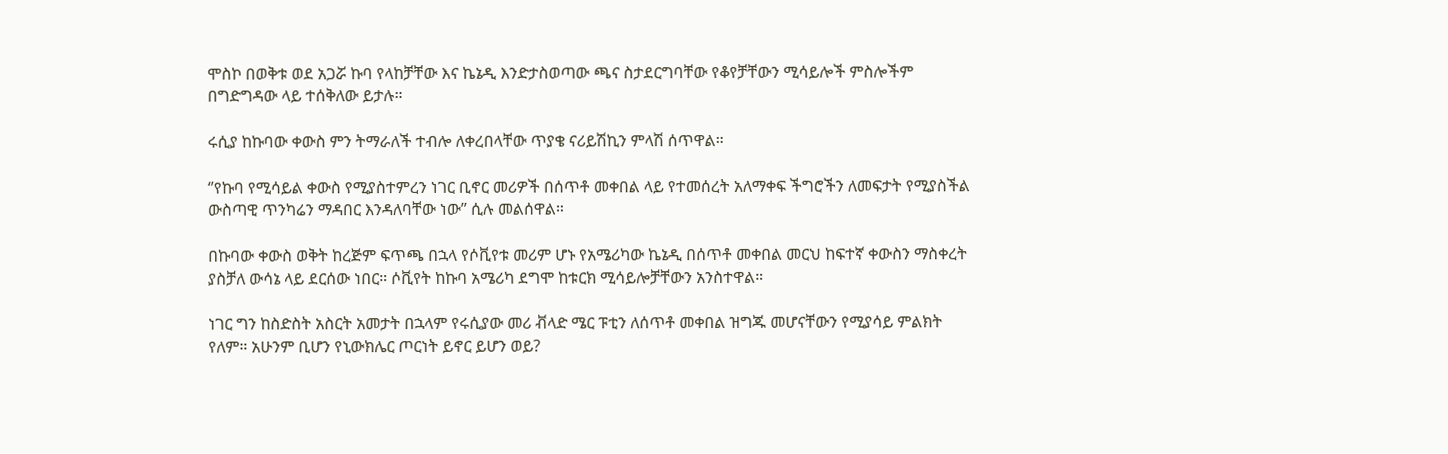ሞስኮ በወቅቱ ወደ አጋሯ ኩባ የላከቻቸው እና ኬኔዲ እንድታስወጣው ጫና ስታደርግባቸው የቆየቻቸውን ሚሳይሎች ምስሎችም በግድግዳው ላይ ተሰቅለው ይታሉ።

ሩሲያ ከኩባው ቀውስ ምን ትማራለች ተብሎ ለቀረበላቸው ጥያቄ ናሪይሽኪን ምላሽ ሰጥዋል።

‘’የኩባ የሚሳይል ቀውስ የሚያስተምረን ነገር ቢኖር መሪዎች በሰጥቶ መቀበል ላይ የተመሰረት አለማቀፍ ችግሮችን ለመፍታት የሚያስችል ውስጣዊ ጥንካሬን ማዳበር እንዳለባቸው ነው’’ ሲሉ መልሰዋል።

በኩባው ቀውስ ወቅት ከረጅም ፍጥጫ በኋላ የሶቪየቱ መሪም ሆኑ የአሜሪካው ኬኔዲ በሰጥቶ መቀበል መርህ ከፍተኛ ቀውስን ማስቀረት ያስቻለ ውሳኔ ላይ ደርሰው ነበር። ሶቪየት ከኩባ አሜሪካ ደግሞ ከቱርክ ሚሳይሎቻቸውን አንስተዋል።

ነገር ግን ከስድስት አስርት አመታት በኋላም የሩሲያው መሪ ቭላድ ሜር ፑቲን ለሰጥቶ መቀበል ዝግጁ መሆናቸውን የሚያሳይ ምልክት የለም። አሁንም ቢሆን የኒውክሌር ጦርነት ይኖር ይሆን ወይ?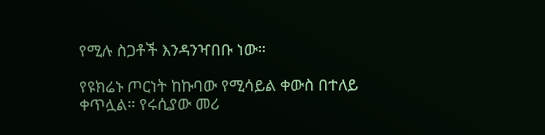የሚሉ ስጋቶች እንዳንዣበቡ ነው።

የዩክሬኑ ጦርነት ከኩባው የሚሳይል ቀውስ በተለይ ቀጥሏል። የሩሲያው መሪ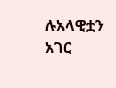ሉአላዊቷን አገር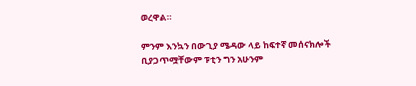ወረዋል።

ምንም እንኳን በውጊያ ሜዳው ላይ ከፍተኛ መሰናክሎች ቢያጋጥሟቸውም ፑቲን ግን አሁንም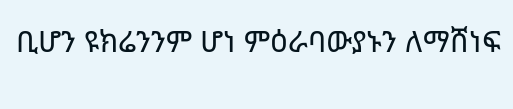ቢሆን ዩክሬንንም ሆነ ምዕራባውያኑን ለማሸነፍ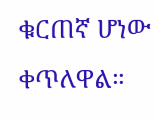ቁርጠኛ ሆነው ቀጥለዋል።